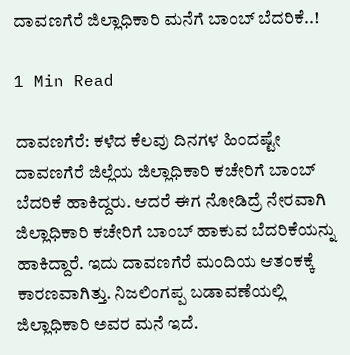ದಾವಣಗೆರೆ ಜಿಲ್ಲಾಧಿಕಾರಿ ಮನೆಗೆ ಬಾಂಬ್ ಬೆದರಿಕೆ..!

1 Min Read

ದಾವಣಗೆರೆ: ಕಳೆದ‌ ಕೆಲವು ದಿನಗಳ ಹಿಂದಷ್ಟೇ ದಾವಣಗೆರೆ ಜಿಲ್ಲೆಯ ಜಿಲ್ಲಾಧಿಕಾರಿ ಕಚೇರಿಗೆ ಬಾಂಬ್ ಬೆದರಿಕೆ ಹಾಕಿದ್ದರು. ಆದರೆ ಈಗ ನೋಡಿದ್ರೆ ನೇರವಾಗಿ ಜಿಲ್ಲಾಧಿಕಾರಿ ಕಚೇರಿಗೆ ಬಾಂಬ್ ಹಾಕುವ ಬೆದರಿಕೆಯನ್ನು ಹಾಕಿದ್ದಾರೆ. ಇದು ದಾವಣಗೆರೆ ಮಂದಿಯ ಆತಂಕಕ್ಕೆ ಕಾರಣವಾಗಿತ್ತು. ನಿಜಲಿಂಗಪ್ಪ ಬಡಾವಣೆಯಲ್ಲಿ ಜಿಲ್ಲಾಧಿಕಾರಿ ಅವರ ಮನೆ ಇದೆ.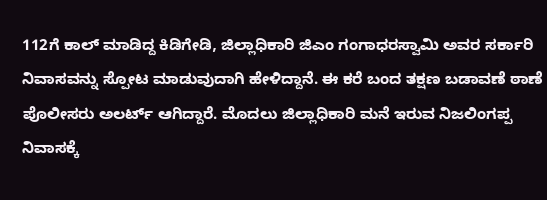112ಗೆ ಕಾಲ್ ಮಾಡಿದ್ದ ಕಿಡಿಗೇಡಿ, ಜಿಲ್ಲಾಧಿಕಾರಿ ಜಿಎಂ ಗಂಗಾಧರಸ್ವಾಮಿ ಅವರ ಸರ್ಕಾರಿ ನಿವಾಸವನ್ನು ಸ್ಪೋಟ ಮಾಡುವುದಾಗಿ ಹೇಳಿದ್ದಾನೆ. ಈ ಕರೆ ಬಂದ ತಕ್ಷಣ ಬಡಾವಣೆ ಠಾಣೆ ಪೊಲೀಸರು ಅಲರ್ಟ್ ಆಗಿದ್ದಾರೆ. ಮೊದಲು ಜಿಲ್ಲಾಧಿಕಾರಿ ಮನೆ ಇರುವ ನಿಜಲಿಂಗಪ್ಪ ನಿವಾಸಕ್ಕೆ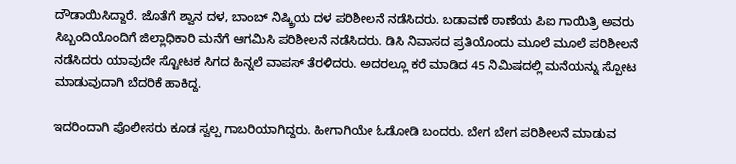ದೌಡಾಯಿಸಿದ್ದಾರೆ. ಜೊತೆಗೆ ಶ್ವಾನ ದಳ, ಬಾಂಬ್ ನಿಷ್ಕ್ರಿಯ ದಳ ಪರಿಶೀಲನೆ ನಡೆಸಿದರು. ಬಡಾವಣೆ ಠಾಣೆಯ ಪಿಐ ಗಾಯಿತ್ರಿ ಅವರು ಸಿಬ್ಬಂದಿಯೊಂದಿಗೆ ಜಿಲ್ಲಾಧಿಕಾರಿ ಮನೆಗೆ ಆಗಮಿಸಿ ಪರಿಶೀಲನೆ ನಡೆಸಿದರು. ಡಿಸಿ ನಿವಾಸದ ಪ್ರತಿಯೊಂದು ಮೂಲೆ ಮೂಲೆ ಪರಿಶೀಲನೆ ನಡೆಸಿದರು ಯಾವುದೇ ಸ್ಟೋಟಕ ಸಿಗದ ಹಿನ್ನಲೆ ವಾಪಸ್‌ ತೆರಳಿದರು. ಅದರಲ್ಲೂ ಕರೆ ಮಾಡಿದ 45 ನಿಮಿಷದಲ್ಲಿ ಮನೆಯನ್ನು ಸ್ಪೋಟ ಮಾಡುವುದಾಗಿ ಬೆದರಿಕೆ ಹಾಕಿದ್ದ.

ಇದರಿಂದಾಗಿ ಪೊಲೀಸರು ಕೂಡ ಸ್ವಲ್ಪ ಗಾಬರಿಯಾಗಿದ್ದರು. ಹೀಗಾಗಿಯೇ ಓಡೋಡಿ ಬಂದರು. ಬೇಗ ಬೇಗ ಪರಿಶೀಲನೆ ಮಾಡುವ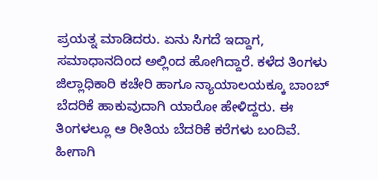ಪ್ರಯತ್ನ ಮಾಡಿದರು. ಏನು ಸಿಗದೆ ಇದ್ದಾಗ, ಸಮಾಧಾನದಿಂದ ಅಲ್ಲಿಂದ ಹೋಗಿದ್ದಾರೆ. ಕಳೆದ ತಿಂಗಳು ಜಿಲ್ಲಾಧಿಕಾರಿ ಕಚೇರಿ ಹಾಗೂ ನ್ಯಾಯಾಲಯಕ್ಕೂ ಬಾಂಬ್ ಬೆದರಿಕೆ ಹಾಕುವುದಾಗಿ ಯಾರೋ ಹೇಳಿದ್ದರು. ಈ ತಿಂಗಳಲ್ಲೂ ಆ ರೀತಿಯ ಬೆದರಿಕೆ ಕರೆಗಳು ಬಂದಿವೆ. ಹೀಗಾಗಿ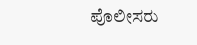ಪೊಲೀಸರು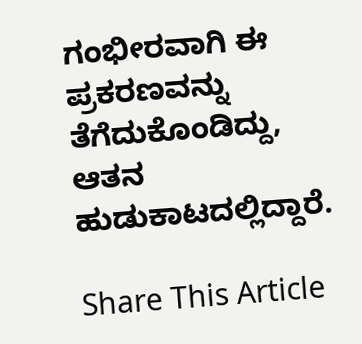ಗಂಭೀರವಾಗಿ ಈ ಪ್ರಕರಣವನ್ನು ತೆಗೆದುಕೊಂಡಿದ್ದು, ಆತನ ಹುಡುಕಾಟದಲ್ಲಿದ್ದಾರೆ.

Share This Article